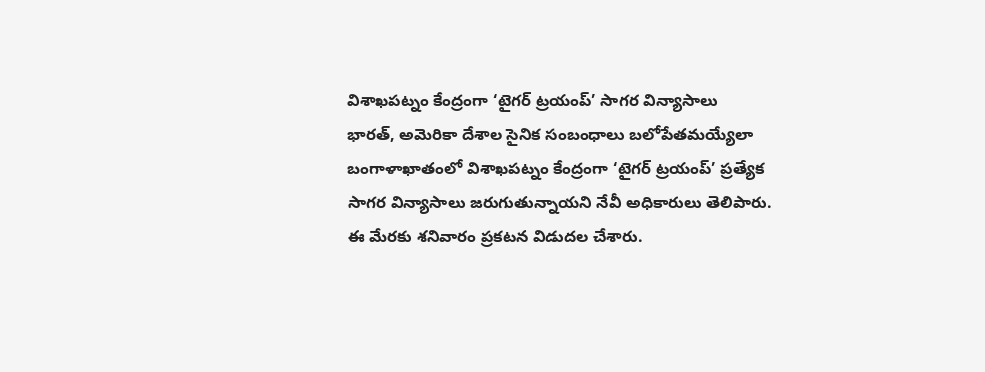విశాఖపట్నం కేంద్రంగా ‘టైగర్ ట్రయంప్’ సాగర విన్యాసాలు
భారత్, అమెరికా దేశాల సైనిక సంబంధాలు బలోపేతమయ్యేలా బంగాళాఖాతంలో విశాఖపట్నం కేంద్రంగా ‘టైగర్ ట్రయంప్’ ప్రత్యేక సాగర విన్యాసాలు జరుగుతున్నాయని నేవీ అధికారులు తెలిపారు. ఈ మేరకు శనివారం ప్రకటన విడుదల చేశారు.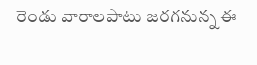రెండు వారాలపాటు జరగనున్న ఈ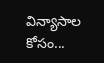విన్యాసాల కోసం...